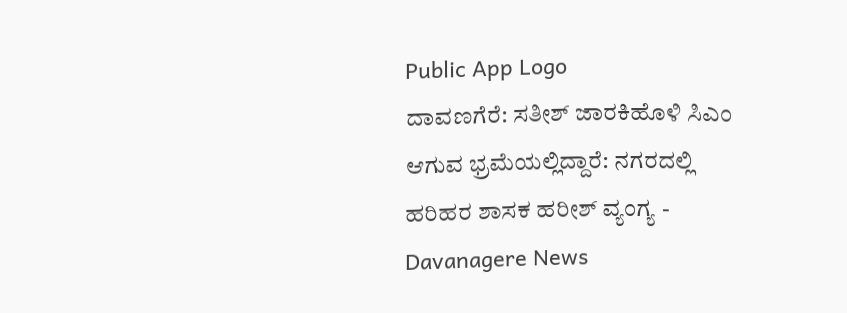Public App Logo
ದಾವಣಗೆರೆ: ಸತೀಶ್ ಜಾರಕಿಹೊಳಿ ಸಿಎಂ ಆಗುವ ಭ್ರಮೆಯಲ್ಲಿದ್ದಾರೆ: ನಗರದಲ್ಲಿ ಹರಿಹರ ಶಾಸಕ ಹರೀಶ್ ವ್ಯಂಗ್ಯ - Davanagere News